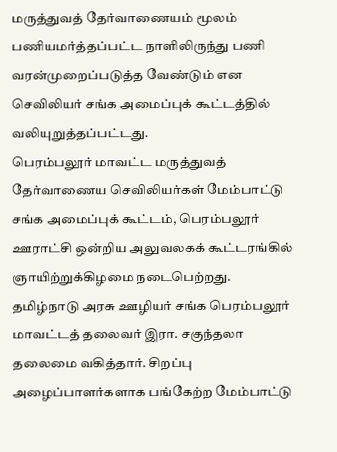மருத்துவத் தேர்வாணையம் மூலம் பணியமர்த்தப்பட்ட நாளிலிருந்து பணி வரன்முறைப்படுத்த வேண்டும் என செவிலியர் சங்க அமைப்புக் கூட்டத்தில் வலியுறுத்தப்பட்டது.
பெரம்பலூர் மாவட்ட மருத்துவத் தேர்வாணைய செவிலியர்கள் மேம்பாட்டு சங்க அமைப்புக் கூட்டம், பெரம்பலூர் ஊராட்சி ஒன்றிய அலுவலகக் கூட்டரங்கில் ஞாயிற்றுக்கிழமை நடைபெற்றது.
தமிழ்நாடு அரசு ஊழியர் சங்க பெரம்பலூர் மாவட்டத் தலைவர் இரா. சகுந்தலா தலைமை வகித்தார். சிறப்பு அழைப்பாளர்களாக பங்கேற்ற மேம்பாட்டு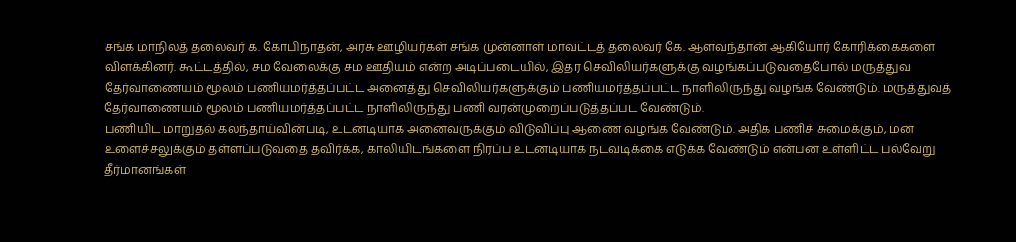சங்க மாநிலத் தலைவர் க. கோபிநாதன், அரசு ஊழியர்கள் சங்க முன்னாள் மாவட்டத் தலைவர் கே. ஆளவந்தான் ஆகியோர் கோரிக்கைகளை விளக்கினர். கூட்டத்தில், சம வேலைக்கு சம ஊதியம் என்ற அடிப்படையில், இதர செவிலியர்களுக்கு வழங்கப்படுவதைபோல் மருத்துவ தேர்வாணையம் மூலம் பணியமர்த்தப்பட்ட அனைத்து செவிலியர்களுக்கும் பணியமர்த்தப்பட்ட நாளிலிருந்து வழங்க வேண்டும். மருத்துவத் தேர்வாணையம் மூலம் பணியமர்த்தப்பட்ட நாளிலிருந்து பணி வரன்முறைப்படுத்தப்பட வேண்டும்.
பணியிட மாறுதல் கலந்தாய்வின்படி, உடனடியாக அனைவருக்கும் விடுவிப்பு ஆணை வழங்க வேண்டும். அதிக பணிச் சுமைக்கும், மன உளைச்சலுக்கும் தள்ளப்படுவதை தவிர்க்க, காலியிடங்களை நிரப்ப உடனடியாக நடவடிக்கை எடுக்க வேண்டும் என்பன உள்ளிட்ட பல்வேறு தீர்மானங்கள்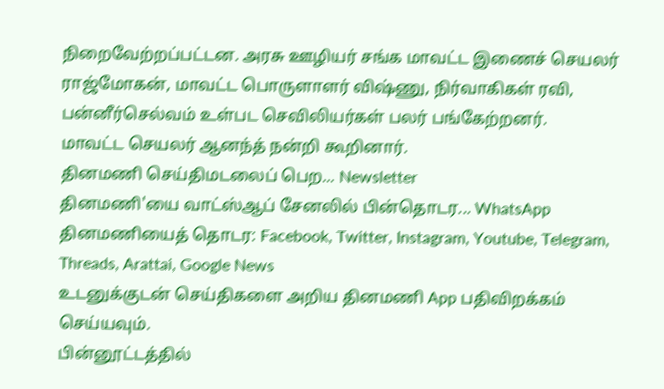நிறைவேற்றப்பட்டன. அரசு ஊழியர் சங்க மாவட்ட இணைச் செயலர் ராஜ்மோகன், மாவட்ட பொருளாளர் விஷ்ணு, நிர்வாகிகள் ரவி, பன்னீர்செல்வம் உள்பட செவிலியர்கள் பலர் பங்கேற்றனர்.
மாவட்ட செயலர் ஆனந்த் நன்றி கூறினார்.
தினமணி செய்திமடலைப் பெற... Newsletter
தினமணி'யை வாட்ஸ்ஆப் சேனலில் பின்தொடர... WhatsApp
தினமணியைத் தொடர: Facebook, Twitter, Instagram, Youtube, Telegram, Threads, Arattai, Google News
உடனுக்குடன் செய்திகளை அறிய தினமணி App பதிவிறக்கம் செய்யவும்.
பின்னூட்டத்தில்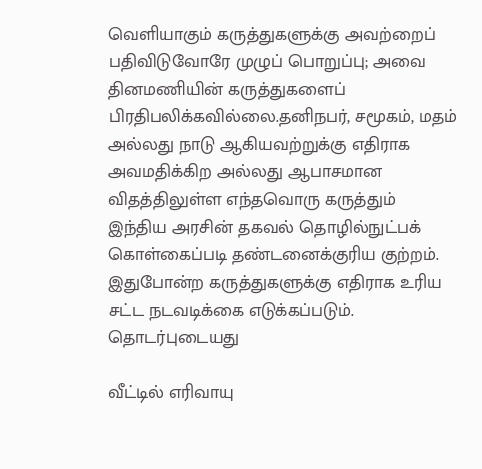வெளியாகும் கருத்துகளுக்கு அவற்றைப் பதிவிடுவோரே முழுப் பொறுப்பு; அவை தினமணியின் கருத்துகளைப் பிரதிபலிக்கவில்லை.தனிநபர், சமூகம், மதம் அல்லது நாடு ஆகியவற்றுக்கு எதிராக அவமதிக்கிற அல்லது ஆபாசமான விதத்திலுள்ள எந்தவொரு கருத்தும் இந்திய அரசின் தகவல் தொழில்நுட்பக் கொள்கைப்படி தண்டனைக்குரிய குற்றம். இதுபோன்ற கருத்துகளுக்கு எதிராக உரிய சட்ட நடவடிக்கை எடுக்கப்படும்.
தொடர்புடையது

வீட்டில் எரிவாயு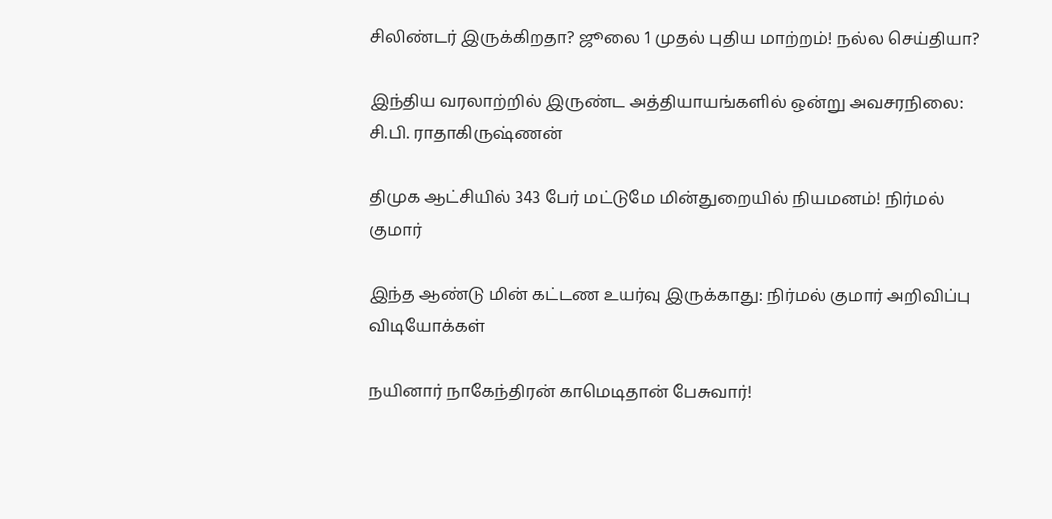சிலிண்டர் இருக்கிறதா? ஜூலை 1 முதல் புதிய மாற்றம்! நல்ல செய்தியா?

இந்திய வரலாற்றில் இருண்ட அத்தியாயங்களில் ஒன்று அவசரநிலை: சி.பி. ராதாகிருஷ்ணன்

திமுக ஆட்சியில் 343 பேர் மட்டுமே மின்துறையில் நியமனம்! நிர்மல் குமார்

இந்த ஆண்டு மின் கட்டண உயர்வு இருக்காது: நிர்மல் குமார் அறிவிப்பு
விடியோக்கள்

நயினார் நாகேந்திரன் காமெடிதான் பேசுவார்!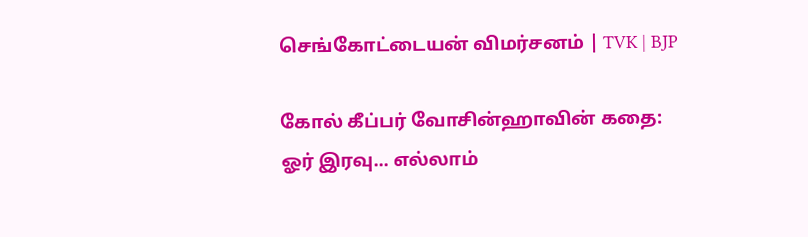செங்கோட்டையன் விமர்சனம் | TVK | BJP

கோல் கீப்பர் வோசின்ஹாவின் கதை: ஓர் இரவு... எல்லாம்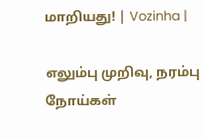மாறியது! | Vozinha |

எலும்பு முறிவு, நரம்பு நோய்கள்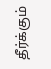தீர்க்கும்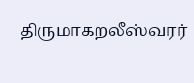திருமாகறலீஸ்வரர்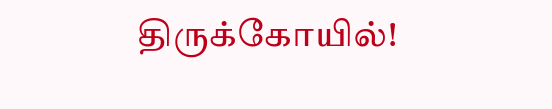திருக்கோயில்!